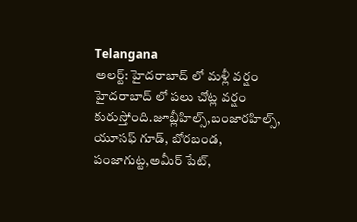Telangana
అలర్ట్: హైదరాబాద్ లో మళ్లీ వర్షం
హైదరాబాద్ లో పలు చోట్ల వర్షం కురుస్తోంది.జూబ్లీహిల్స్,బంజారహిల్స్, యూసఫ్ గూడ్, బోరబండ, పంజాగుట్ట,అమీర్ పేట్,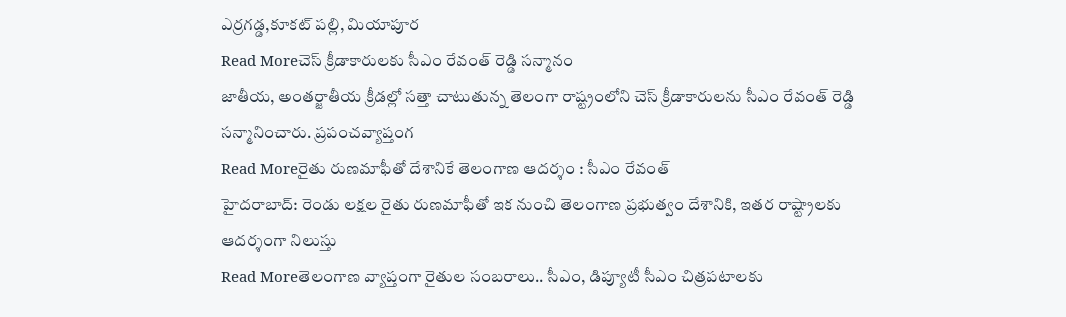ఎర్రగడ్డ,కూకట్ పల్లి, మియాపూర
Read Moreచెస్ క్రీడాకారులకు సీఎం రేవంత్ రెడ్డి సన్మానం
జాతీయ, అంతర్జాతీయ క్రీడల్లో సత్తా చాటుతున్న తెలంగా రాష్ట్రంలోని చెస్ క్రీడాకారులను సీఎం రేవంత్ రెడ్డి సన్మానించారు. ప్రపంచవ్యాప్తంగ
Read Moreరైతు రుణమాఫీతో దేశానికే తెలంగాణ ఆదర్శం : సీఎం రేవంత్
హైదరాబాద్: రెండు లక్షల రైతు రుణమాఫీతో ఇక నుంచి తెలంగాణ ప్రభుత్వం దేశానికి, ఇతర రాష్ట్రాలకు ఆదర్శంగా నిలుస్తు
Read Moreతెలంగాణ వ్యాప్తంగా రైతుల సంబరాలు.. సీఎం, డిప్యూటీ సీఎం చిత్రపటాలకు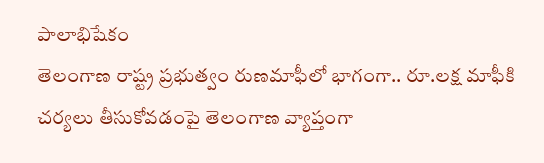పాలాభిషేకం
తెలంగాణ రాష్ట్ర ప్రభుత్వం రుణమాఫీలో భాగంగా.. రూ.లక్ష మాఫీకి చర్యలు తీసుకోవడంపై తెలంగాణ వ్యాప్తంగా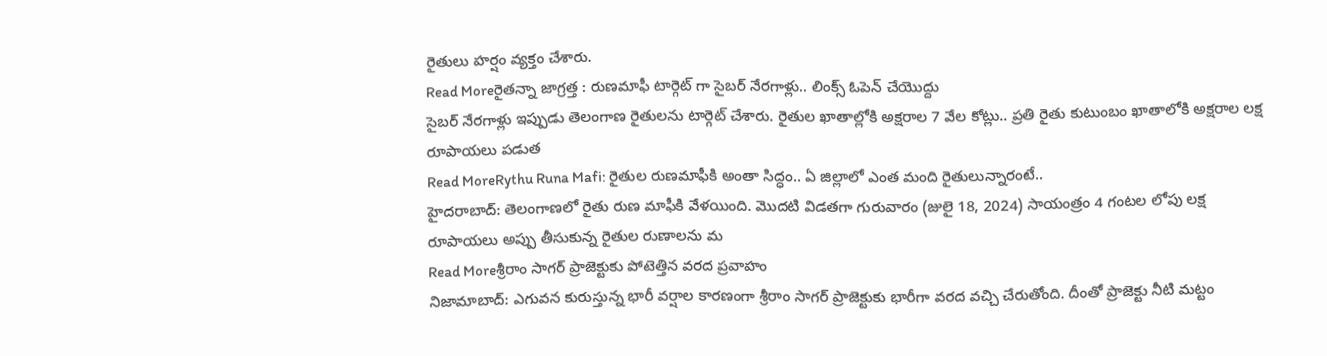రైతులు హర్షం వ్యక్తం చేశారు.
Read Moreరైతన్నా జాగ్రత్త : రుణమాఫీ టార్గెట్ గా సైబర్ నేరగాళ్లు.. లింక్స్ ఓపెన్ చేయొద్దు
సైబర్ నేరగాళ్లు ఇప్పుడు తెలంగాణ రైతులను టార్గెట్ చేశారు. రైతుల ఖాతాల్లోకి అక్షరాల 7 వేల కోట్లు.. ప్రతి రైతు కుటుంబం ఖాతాలోకి అక్షరాల లక్ష రూపాయలు పడుత
Read MoreRythu Runa Mafi: రైతుల రుణమాఫీకి అంతా సిద్ధం.. ఏ జిల్లాలో ఎంత మంది రైతులున్నారంటే..
హైదరాబాద్: తెలంగాణలో రైతు రుణ మాఫీకి వేళయింది. మొదటి విడతగా గురువారం (జులై 18, 2024) సాయంత్రం 4 గంటల లోపు లక్ష రూపాయలు అప్పు తీసుకున్న రైతుల రుణాలను మ
Read Moreశ్రీరాం సాగర్ ప్రాజెక్టుకు పోటెత్తిన వరద ప్రవాహం
నిజామాబాద్: ఎగువన కురుస్తున్న భారీ వర్షాల కారణంగా శ్రీరాం సాగర్ ప్రాజెక్టుకు భారీగా వరద వచ్చి చేరుతోంది. దీంతో ప్రాజెక్టు నీటి మట్టం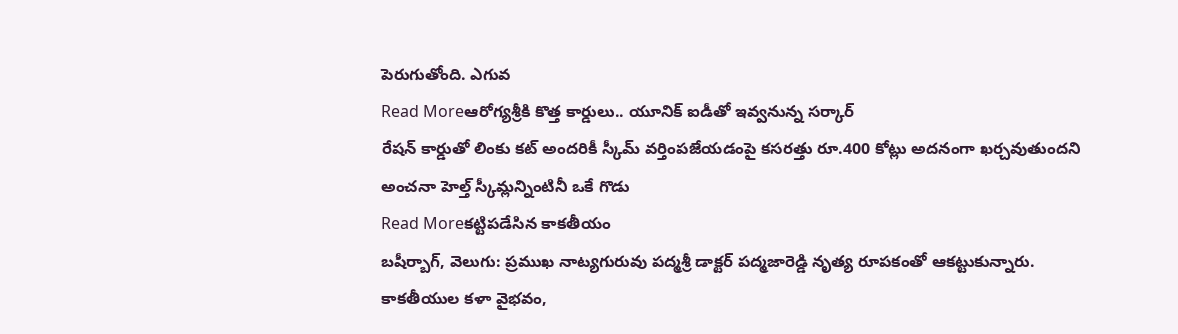పెరుగుతోంది. ఎగువ
Read Moreఆరోగ్యశ్రీకి కొత్త కార్డులు.. యూనిక్ ఐడీతో ఇవ్వనున్న సర్కార్
రేషన్ కార్డుతో లింకు కట్ అందరికీ స్కీమ్ వర్తింపజేయడంపై కసరత్తు రూ.400 కోట్లు అదనంగా ఖర్చవుతుందని అంచనా హెల్త్ స్కీమ్లన్నింటినీ ఒకే గొడు
Read Moreకట్టిపడేసిన కాకతీయం
బషీర్బాగ్, వెలుగు: ప్రముఖ నాట్యగురువు పద్మశ్రీ డాక్టర్ పద్మజారెడ్డి నృత్య రూపకంతో ఆకట్టుకున్నారు. కాకతీయుల కళా వైభవం,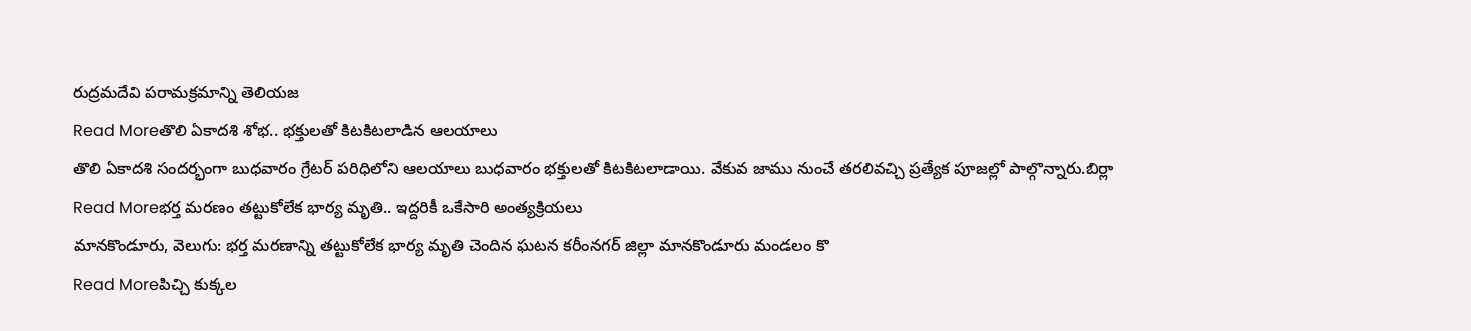రుద్రమదేవి పరామక్రమాన్ని తెలియజ
Read Moreతొలి ఏకాదశి శోభ.. భక్తులతో కిటకిటలాడిన ఆలయాలు
తొలి ఏకాదశి సందర్భంగా బుధవారం గ్రేటర్ పరిధిలోని ఆలయాలు బుధవారం భక్తులతో కిటకిటలాడాయి. వేకువ జాము నుంచే తరలివచ్చి ప్రత్యేక పూజల్లో పాల్గొన్నారు.బిర్లా
Read Moreభర్త మరణం తట్టుకోలేక భార్య మృతి.. ఇద్దరికీ ఒకేసారి అంత్యక్రియలు
మానకొండూరు, వెలుగు: భర్త మరణాన్ని తట్టుకోలేక భార్య మృతి చెందిన ఘటన కరీంనగర్ జిల్లా మానకొండూరు మండలం కొ
Read Moreపిచ్చి కుక్కల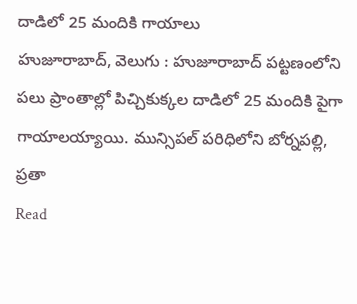దాడిలో 25 మందికి గాయాలు
హుజూరాబాద్, వెలుగు : హుజూరాబాద్ పట్టణంలోని పలు ప్రాంతాల్లో పిచ్చికుక్కల దాడిలో 25 మందికి పైగా గాయాలయ్యాయి. మున్సిపల్ పరిధిలోని బోర్నపల్లి, ప్రతా
Read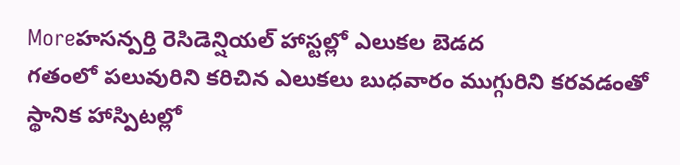Moreహసన్పర్తి రెసిడెన్షియల్ హాస్టల్లో ఎలుకల బెడద
గతంలో పలువురిని కరిచిన ఎలుకలు బుధవారం ముగ్గురిని కరవడంతో స్థానిక హాస్పిటల్లో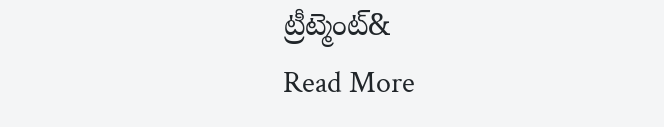ట్రీట్మెంట్&
Read More